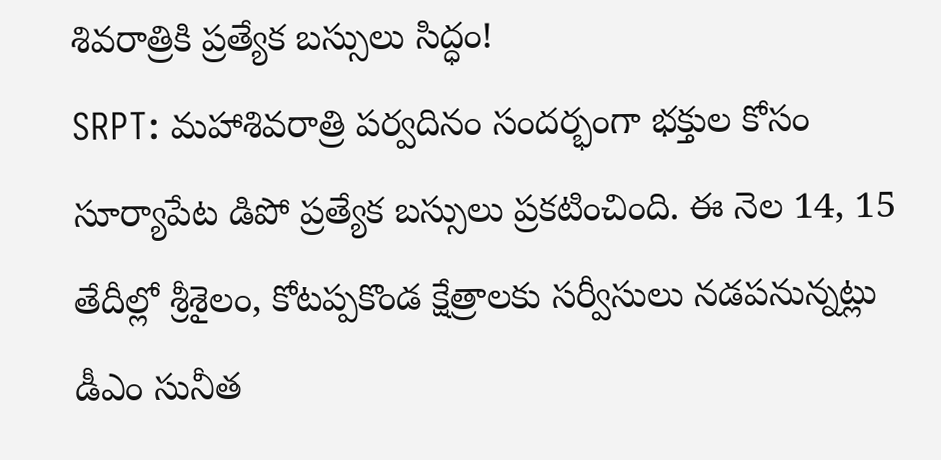శివరాత్రికి ప్రత్యేక బస్సులు సిద్ధం!
SRPT: మహాశివరాత్రి పర్వదినం సందర్భంగా భక్తుల కోసం సూర్యాపేట డిపో ప్రత్యేక బస్సులు ప్రకటించింది. ఈ నెల 14, 15 తేదీల్లో శ్రీశైలం, కోటప్పకొండ క్షేత్రాలకు సర్వీసులు నడపనున్నట్లు డీఎం సునీత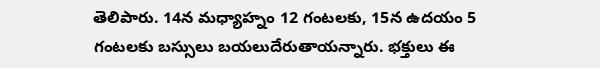తెలిపారు. 14న మధ్యాహ్నం 12 గంటలకు, 15న ఉదయం 5 గంటలకు బస్సులు బయలుదేరుతాయన్నారు. భక్తులు ఈ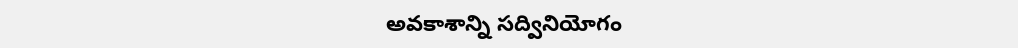అవకాశాన్ని సద్వినియోగం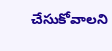చేసుకోవాలని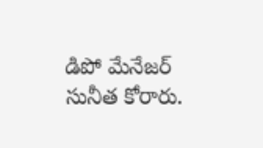డిపో మేనేజర్ సునీత కోరారు.